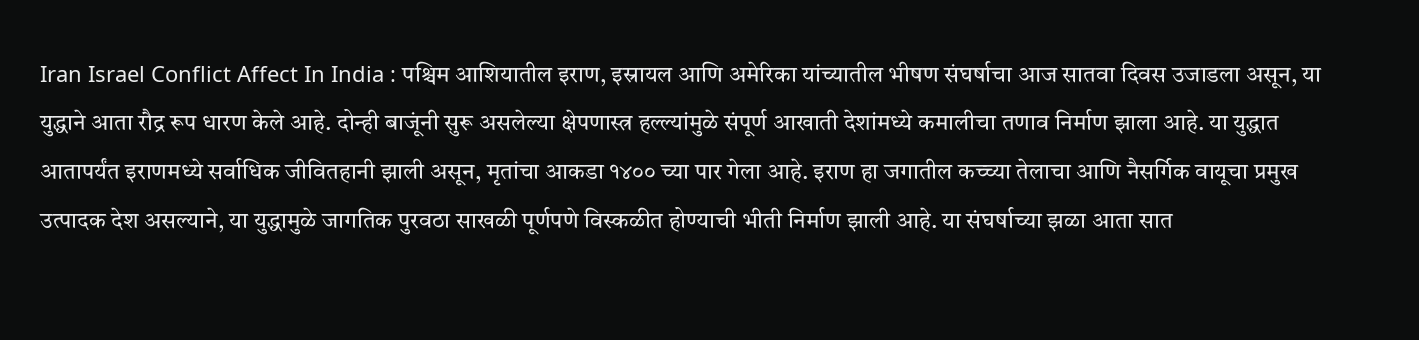Iran Israel Conflict Affect In India : पश्चिम आशियातील इराण, इस्रायल आणि अमेरिका यांच्यातील भीषण संघर्षाचा आज सातवा दिवस उजाडला असून, या युद्धाने आता रौद्र रूप धारण केले आहे. दोन्ही बाजूंनी सुरू असलेल्या क्षेपणास्त्र हल्ल्यांमुळे संपूर्ण आखाती देशांमध्ये कमालीचा तणाव निर्माण झाला आहे. या युद्धात आतापर्यंत इराणमध्ये सर्वाधिक जीवितहानी झाली असून, मृतांचा आकडा १४०० च्या पार गेला आहे. इराण हा जगातील कच्च्या तेलाचा आणि नैसर्गिक वायूचा प्रमुख उत्पादक देश असल्याने, या युद्धामुळे जागतिक पुरवठा साखळी पूर्णपणे विस्कळीत होण्याची भीती निर्माण झाली आहे. या संघर्षाच्या झळा आता सात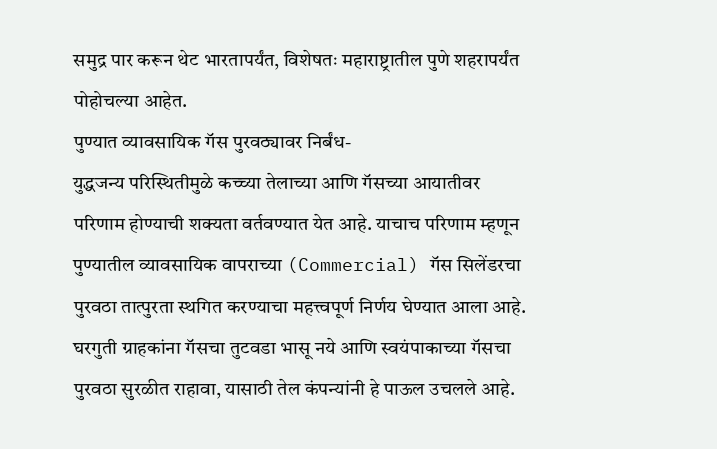समुद्र पार करून थेट भारतापर्यंत, विशेषतः महाराष्ट्रातील पुणे शहरापर्यंत पोहोचल्या आहेत.
पुण्यात व्यावसायिक गॅस पुरवठ्यावर निर्बंध-
युद्धजन्य परिस्थितीमुळे कच्च्या तेलाच्या आणि गॅसच्या आयातीवर परिणाम होण्याची शक्यता वर्तवण्यात येत आहे. याचाच परिणाम म्हणून पुण्यातील व्यावसायिक वापराच्या (Commercial) गॅस सिलेंडरचा पुरवठा तात्पुरता स्थगित करण्याचा महत्त्वपूर्ण निर्णय घेण्यात आला आहे. घरगुती ग्राहकांना गॅसचा तुटवडा भासू नये आणि स्वयंपाकाच्या गॅसचा पुरवठा सुरळीत राहावा, यासाठी तेल कंपन्यांनी हे पाऊल उचलले आहे.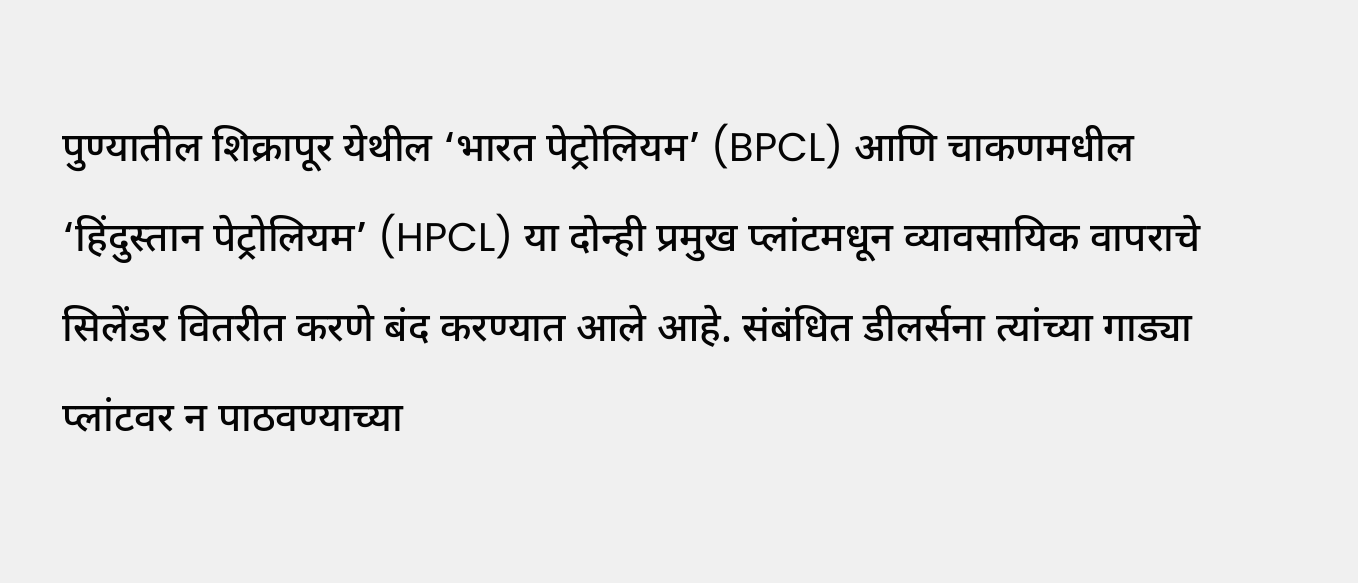पुण्यातील शिक्रापूर येथील ‘भारत पेट्रोलियम’ (BPCL) आणि चाकणमधील ‘हिंदुस्तान पेट्रोलियम’ (HPCL) या दोन्ही प्रमुख प्लांटमधून व्यावसायिक वापराचे सिलेंडर वितरीत करणे बंद करण्यात आले आहे. संबंधित डीलर्सना त्यांच्या गाड्या प्लांटवर न पाठवण्याच्या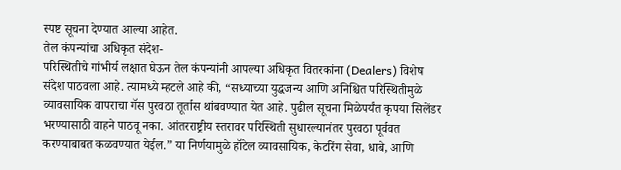स्पष्ट सूचना देण्यात आल्या आहेत.
तेल कंपन्यांचा अधिकृत संदेश-
परिस्थितीचे गांभीर्य लक्षात घेऊन तेल कंपन्यांनी आपल्या अधिकृत वितरकांना (Dealers) विशेष संदेश पाठवला आहे. त्यामध्ये म्हटले आहे की, “सध्याच्या युद्धजन्य आणि अनिश्चित परिस्थितीमुळे व्यावसायिक वापराचा गॅस पुरवठा तूर्तास थांबवण्यात येत आहे. पुढील सूचना मिळेपर्यंत कृपया सिलेंडर भरण्यासाठी वाहने पाठवू नका. आंतरराष्ट्रीय स्तरावर परिस्थिती सुधारल्यानंतर पुरवठा पूर्ववत करण्याबाबत कळवण्यात येईल.” या निर्णयामुळे हॉटेल व्यावसायिक, केटरिंग सेवा, धाबे, आणि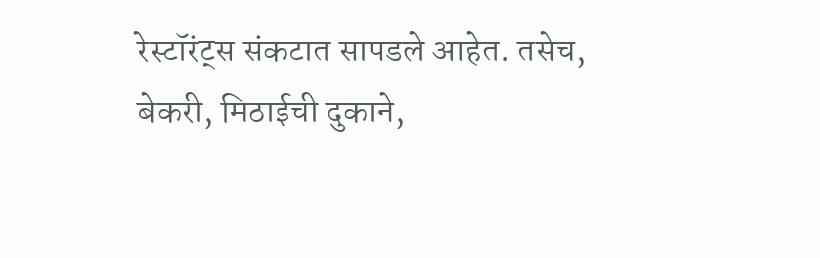रेस्टॉरंट्स संकटात सापडले आहेत. तसेच, बेकरी, मिठाईची दुकाने,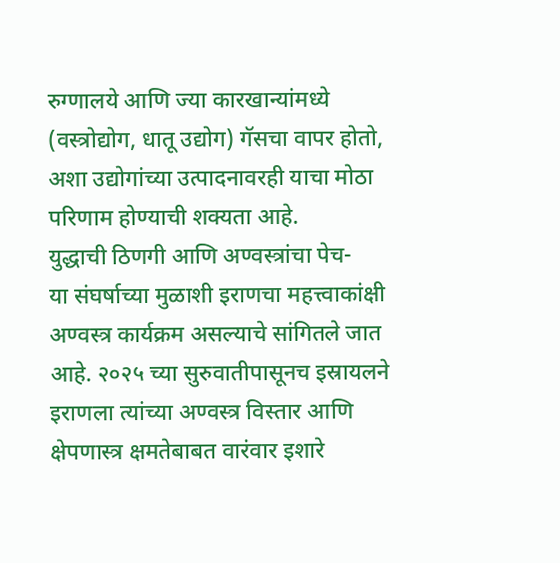रुग्णालये आणि ज्या कारखान्यांमध्ये (वस्त्रोद्योग, धातू उद्योग) गॅसचा वापर होतो, अशा उद्योगांच्या उत्पादनावरही याचा मोठा परिणाम होण्याची शक्यता आहे.
युद्धाची ठिणगी आणि अण्वस्त्रांचा पेच-
या संघर्षाच्या मुळाशी इराणचा महत्त्वाकांक्षी अण्वस्त्र कार्यक्रम असल्याचे सांगितले जात आहे. २०२५ च्या सुरुवातीपासूनच इस्रायलने इराणला त्यांच्या अण्वस्त्र विस्तार आणि क्षेपणास्त्र क्षमतेबाबत वारंवार इशारे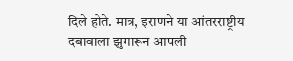दिले होते. मात्र, इराणने या आंतरराष्ट्रीय दबावाला झुगारून आपली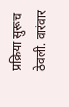प्रक्रिया सुरूच ठेवली. वारंवार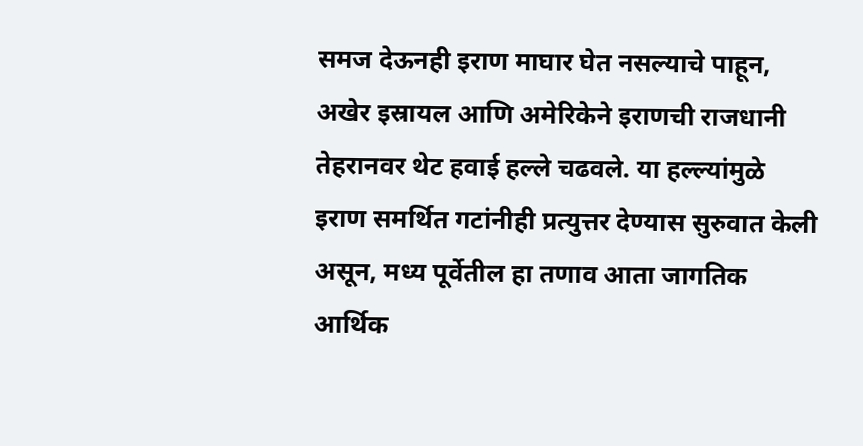समज देऊनही इराण माघार घेत नसल्याचे पाहून, अखेर इस्रायल आणि अमेरिकेने इराणची राजधानी तेहरानवर थेट हवाई हल्ले चढवले. या हल्ल्यांमुळे इराण समर्थित गटांनीही प्रत्युत्तर देण्यास सुरुवात केली असून, मध्य पूर्वेतील हा तणाव आता जागतिक आर्थिक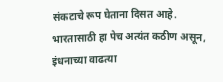संकटाचे रूप घेताना दिसत आहे. भारतासाठी हा पेच अत्यंत कठीण असून, इंधनाच्या वाढत्या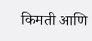किमती आणि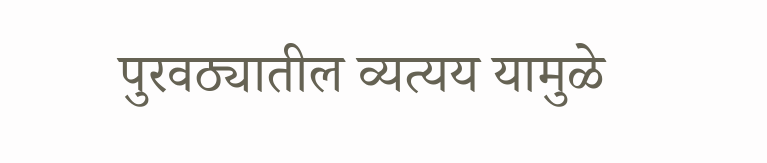पुरवठ्यातील व्यत्यय यामुळे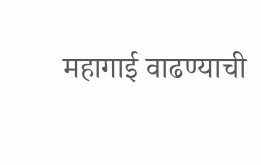महागाई वाढण्याची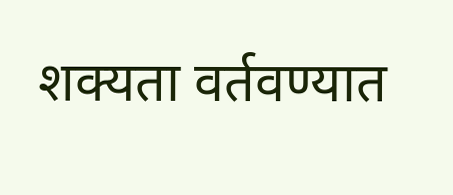शक्यता वर्तवण्यात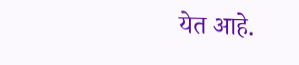येत आहे.